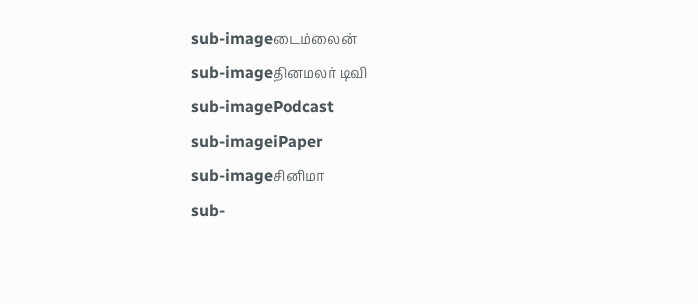sub-imageடைம்லைன்
sub-imageதினமலர் டிவி
sub-imagePodcast
sub-imageiPaper
sub-imageசினிமா
sub-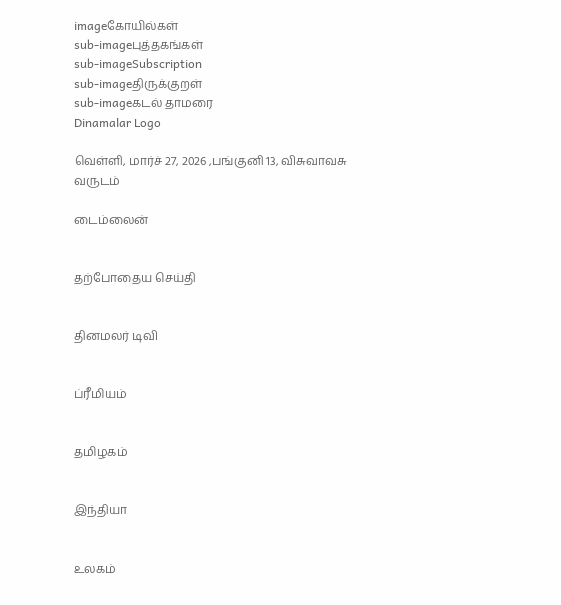imageகோயில்கள்
sub-imageபுத்தகங்கள்
sub-imageSubscription
sub-imageதிருக்குறள்
sub-imageகடல் தாமரை
Dinamalar Logo

வெள்ளி, மார்ச் 27, 2026 ,பங்குனி 13, விசுவாவசு வருடம்

டைம்லைன்


தற்போதைய செய்தி


தினமலர் டிவி


ப்ரீமியம்


தமிழகம்


இந்தியா


உலகம்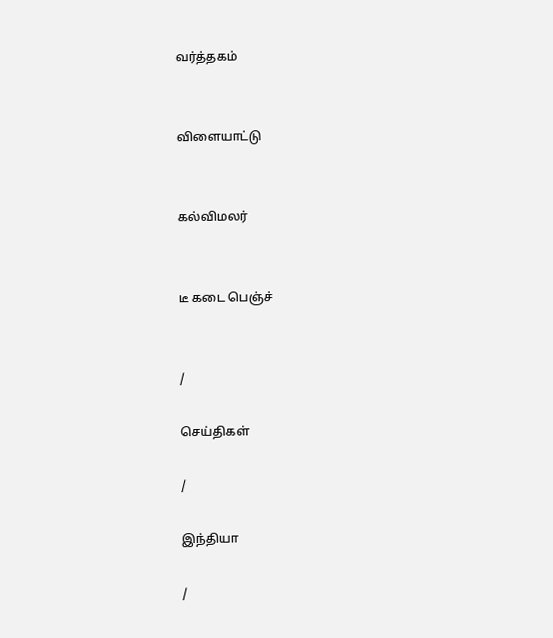வர்த்தகம்


விளையாட்டு


கல்விமலர்


டீ கடை பெஞ்ச்


/

செய்திகள்

/

இந்தியா

/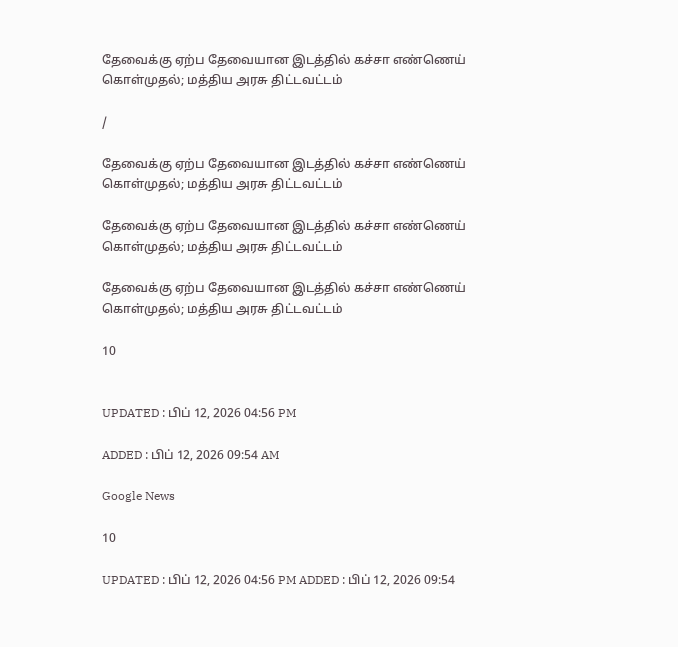தேவைக்கு ஏற்ப தேவையான இடத்தில் கச்சா எண்ணெய் கொள்முதல்; மத்திய அரசு திட்டவட்டம்

/

தேவைக்கு ஏற்ப தேவையான இடத்தில் கச்சா எண்ணெய் கொள்முதல்; மத்திய அரசு திட்டவட்டம்

தேவைக்கு ஏற்ப தேவையான இடத்தில் கச்சா எண்ணெய் கொள்முதல்; மத்திய அரசு திட்டவட்டம்

தேவைக்கு ஏற்ப தேவையான இடத்தில் கச்சா எண்ணெய் கொள்முதல்; மத்திய அரசு திட்டவட்டம்

10


UPDATED : பிப் 12, 2026 04:56 PM

ADDED : பிப் 12, 2026 09:54 AM

Google News

10

UPDATED : பிப் 12, 2026 04:56 PM ADDED : பிப் 12, 2026 09:54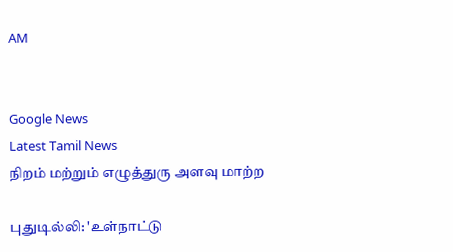AM


Google News
Latest Tamil News
நிறம் மற்றும் எழுத்துரு அளவு மாற்ற

புதுடில்லி: 'உள்நாட்டு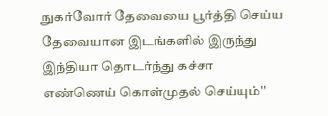நுகர்வோர் தேவையை பூர்த்தி செய்ய தேவையான இடங்களில் இருந்து இந்தியா தொடர்ந்து கச்சா எண்ணெய் கொள்முதல் செய்யும்''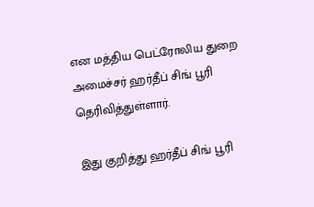என மத்திய பெட்ரோலிய துறை அமைச்சர் ஹர்தீப் சிங் பூரி தெரிவித்துள்ளார்.

இது குறித்து ஹர்தீப் சிங் பூரி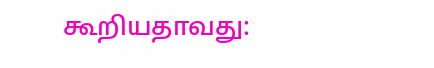கூறியதாவது: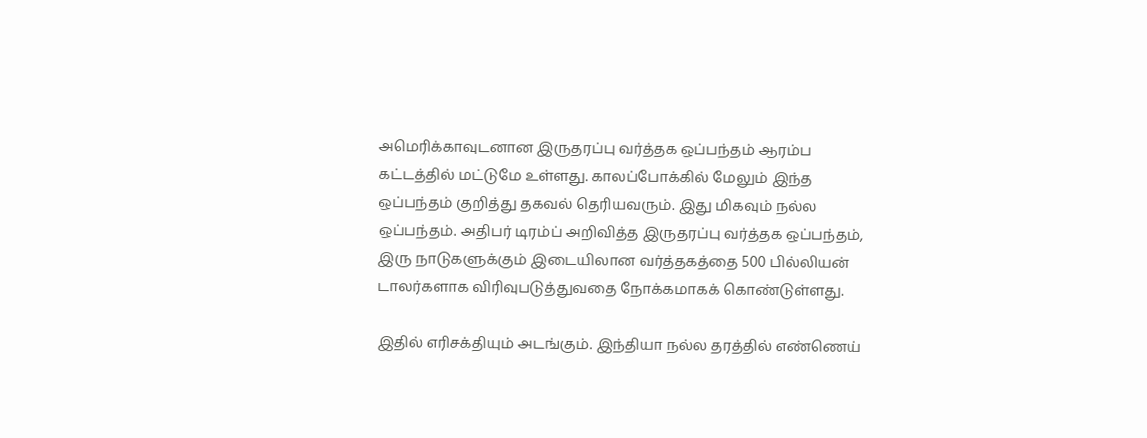அமெரிக்காவுடனான இருதரப்பு வர்த்தக ஒப்பந்தம் ஆரம்ப கட்டத்தில் மட்டுமே உள்ளது. காலப்போக்கில் மேலும் இந்த ஒப்பந்தம் குறித்து தகவல் தெரியவரும். இது மிகவும் நல்ல ஒப்பந்தம். அதிபர் டிரம்ப் அறிவித்த இருதரப்பு வர்த்தக ஒப்பந்தம், இரு நாடுகளுக்கும் இடையிலான வர்த்தகத்தை 500 பில்லியன் டாலர்களாக விரிவுபடுத்துவதை நோக்கமாகக் கொண்டுள்ளது.

இதில் எரிசக்தியும் அடங்கும். இந்தியா நல்ல தரத்தில் எண்ணெய்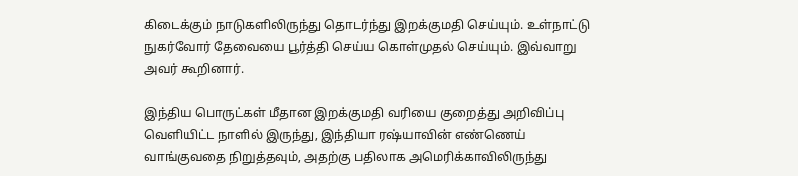கிடைக்கும் நாடுகளிலிருந்து தொடர்ந்து இறக்குமதி செய்யும். உள்நாட்டு நுகர்வோர் தேவையை பூர்த்தி செய்ய கொள்முதல் செய்யும். இவ்வாறு அவர் கூறினார்.

இந்திய பொருட்கள் மீதான இறக்குமதி வரியை குறைத்து அறிவிப்பு வெளியிட்ட நாளில் இருந்து, இந்தியா ரஷ்யாவின் எண்ணெய் வாங்குவதை நிறுத்தவும், அதற்கு பதிலாக அமெரிக்காவிலிருந்து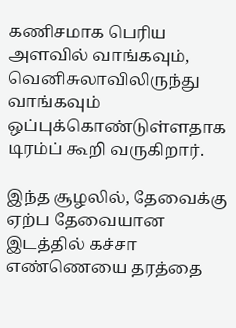கணிசமாக பெரிய அளவில் வாங்கவும், வெனிசுலாவிலிருந்து வாங்கவும் ஒப்புக்கொண்டுள்ளதாக டிரம்ப் கூறி வருகிறார்.

இந்த சூழலில், தேவைக்கு ஏற்ப தேவையான இடத்தில் கச்சா எண்ணெயை தரத்தை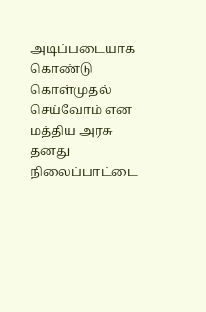அடிப்படையாக கொண்டு கொள்முதல் செய்வோம் என மத்திய அரசு தனது நிலைப்பாட்டை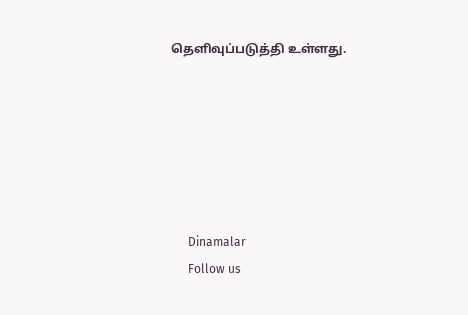தெளிவுப்படுத்தி உள்ளது.






      Dinamalar
      Follow us